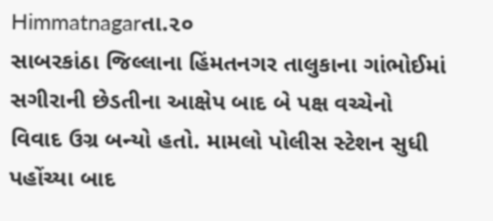Himmatnagarતા.૨૦
સાબરકાંઠા જિલ્લાના હિંમતનગર તાલુકાના ગાંભોઈમાં સગીરાની છેડતીના આક્ષેપ બાદ બે પક્ષ વચ્ચેનો વિવાદ ઉગ્ર બન્યો હતો. મામલો પોલીસ સ્ટેશન સુધી પહોંચ્યા બાદ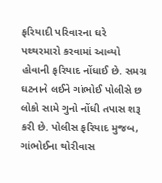ફરિયાદી પરિવારના ઘરે પથ્થરમારો કરવામાં આવ્યો હોવાની ફરિયાદ નોંધાઈ છે. સમગ્ર ઘટનાને લઈને ગાંભોઈ પોલીસે છ લોકો સામે ગુનો નોંધી તપાસ શરૂ કરી છે. પોલીસ ફરિયાદ મુજબ, ગાંભોઈના થોરીવાસ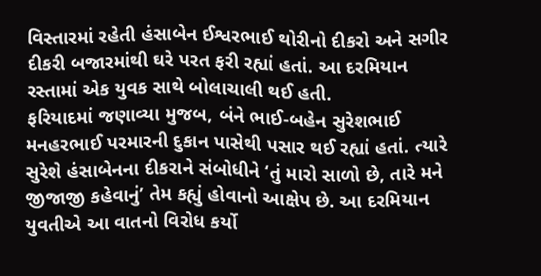વિસ્તારમાં રહેતી હંસાબેન ઈશ્વરભાઈ થોરીનો દીકરો અને સગીર દીકરી બજારમાંથી ઘરે પરત ફરી રહ્યાં હતાં. આ દરમિયાન રસ્તામાં એક યુવક સાથે બોલાચાલી થઈ હતી.
ફરિયાદમાં જણાવ્યા મુજબ, બંને ભાઈ-બહેન સુરેશભાઈ મનહરભાઈ પરમારની દુકાન પાસેથી પસાર થઈ રહ્યાં હતાં. ત્યારે સુરેશે હંસાબેનના દીકરાને સંબોધીને ‘તું મારો સાળો છે, તારે મને જીજાજી કહેવાનું’ તેમ કહ્યું હોવાનો આક્ષેપ છે. આ દરમિયાન યુવતીએ આ વાતનો વિરોધ કર્યો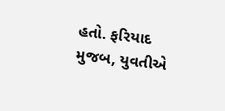હતો. ફરિયાદ મુજબ, યુવતીએ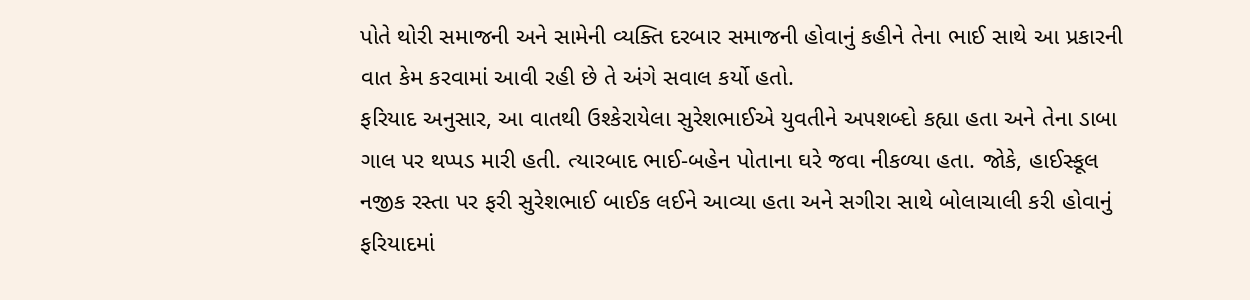પોતે થોરી સમાજની અને સામેની વ્યક્તિ દરબાર સમાજની હોવાનું કહીને તેના ભાઈ સાથે આ પ્રકારની વાત કેમ કરવામાં આવી રહી છે તે અંગે સવાલ કર્યો હતો.
ફરિયાદ અનુસાર, આ વાતથી ઉશ્કેરાયેલા સુરેશભાઈએ યુવતીને અપશબ્દો કહ્યા હતા અને તેના ડાબા ગાલ પર થપ્પડ મારી હતી. ત્યારબાદ ભાઈ-બહેન પોતાના ઘરે જવા નીકળ્યા હતા. જોકે, હાઈસ્કૂલ નજીક રસ્તા પર ફરી સુરેશભાઈ બાઈક લઈને આવ્યા હતા અને સગીરા સાથે બોલાચાલી કરી હોવાનું ફરિયાદમાં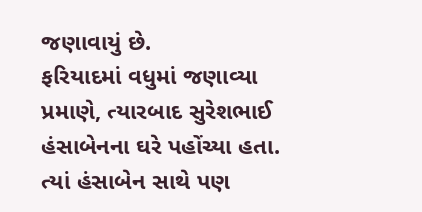જણાવાયું છે.
ફરિયાદમાં વધુમાં જણાવ્યા પ્રમાણે, ત્યારબાદ સુરેશભાઈ હંસાબેનના ઘરે પહોંચ્યા હતા. ત્યાં હંસાબેન સાથે પણ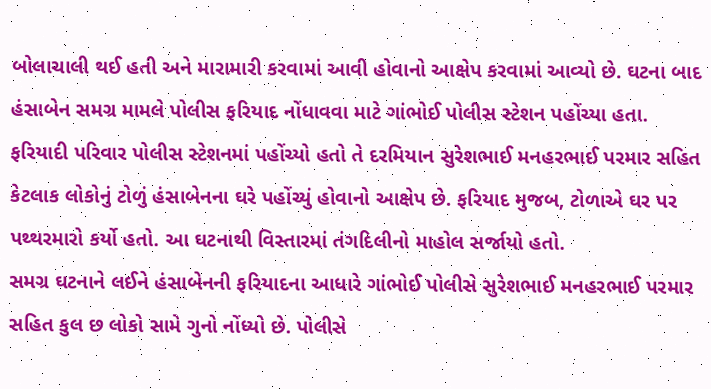બોલાચાલી થઈ હતી અને મારામારી કરવામાં આવી હોવાનો આક્ષેપ કરવામાં આવ્યો છે. ઘટના બાદ હંસાબેન સમગ્ર મામલે પોલીસ ફરિયાદ નોંધાવવા માટે ગાંભોઈ પોલીસ સ્ટેશન પહોંચ્યા હતા.
ફરિયાદી પરિવાર પોલીસ સ્ટેશનમાં પહોંચ્યો હતો તે દરમિયાન સુરેશભાઈ મનહરભાઈ પરમાર સહિત કેટલાક લોકોનું ટોળું હંસાબેનના ઘરે પહોંચ્યું હોવાનો આક્ષેપ છે. ફરિયાદ મુજબ, ટોળાએ ઘર પર પથ્થરમારો કર્યો હતો. આ ઘટનાથી વિસ્તારમાં તંગદિલીનો માહોલ સર્જાયો હતો.
સમગ્ર ઘટનાને લઈને હંસાબેનની ફરિયાદના આધારે ગાંભોઈ પોલીસે સુરેશભાઈ મનહરભાઈ પરમાર સહિત કુલ છ લોકો સામે ગુનો નોંધ્યો છે. પોલીસે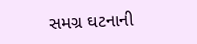સમગ્ર ઘટનાની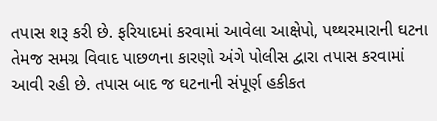તપાસ શરૂ કરી છે. ફરિયાદમાં કરવામાં આવેલા આક્ષેપો, પથ્થરમારાની ઘટના તેમજ સમગ્ર વિવાદ પાછળના કારણો અંગે પોલીસ દ્વારા તપાસ કરવામાં આવી રહી છે. તપાસ બાદ જ ઘટનાની સંપૂર્ણ હકીકત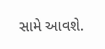સામે આવશે.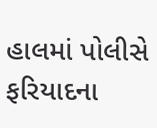હાલમાં પોલીસે ફરિયાદના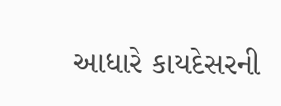આધારે કાયદેસરની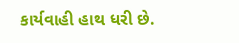કાર્યવાહી હાથ ધરી છે.